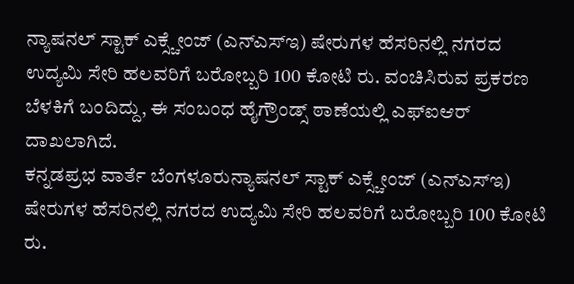ನ್ಯಾಷನಲ್ ಸ್ಟಾಕ್ ಎಕ್ಸ್ಚೇಂಜ್ (ಎನ್ಎಸ್ಇ) ಷೇರುಗಳ ಹೆಸರಿನಲ್ಲಿ ನಗರದ ಉದ್ಯಮಿ ಸೇರಿ ಹಲವರಿಗೆ ಬರೋಬ್ಬರಿ 100 ಕೋಟಿ ರು. ವಂಚಿಸಿರುವ ಪ್ರಕರಣ ಬೆಳಕಿಗೆ ಬಂದಿದ್ದು, ಈ ಸಂಬಂಧ ಹೈಗ್ರೌಂಡ್ಸ್ ಠಾಣೆಯಲ್ಲಿ ಎಫ್ಐಆರ್ ದಾಖಲಾಗಿದೆ.
ಕನ್ನಡಪ್ರಭ ವಾರ್ತೆ ಬೆಂಗಳೂರುನ್ಯಾಷನಲ್ ಸ್ಟಾಕ್ ಎಕ್ಸ್ಚೇಂಜ್ (ಎನ್ಎಸ್ಇ) ಷೇರುಗಳ ಹೆಸರಿನಲ್ಲಿ ನಗರದ ಉದ್ಯಮಿ ಸೇರಿ ಹಲವರಿಗೆ ಬರೋಬ್ಬರಿ 100 ಕೋಟಿ ರು.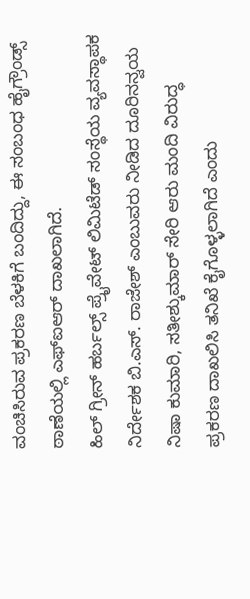ವಂಚಿಸಿರುವ ಪ್ರಕರಣ ಬೆಳಕಿಗೆ ಬಂದಿದ್ದು, ಈ ಸಂಬಂಧ ಹೈಗ್ರೌಂಡ್ಸ್ ಠಾಣೆಯಲ್ಲಿ ಎಫ್ಐಆರ್ ದಾಖಲಾಗಿದೆ.
ಹಿಲ್ ಗ್ರೀನ್ ಹರ್ಬಲ್ಸ್ ಪ್ರೈವೇಟ್ ಲಿಮಿಟೆಡ್ ಸಂಸ್ಥೆಯ ವ್ಯವಸ್ಥಾಪಕ ನಿರ್ದೇಶಕ ಬಿ.ಎಸ್. ರಾಜೇಶ್ ಎಂಬುವರು ನೀಡಿದ ದೂರಿನನ್ವಯ ನಿಷಾ ಕುಮಾರಿ, ಸತೀಶ್ಕುಮಾರ್ ಸೇರಿ ಆರು ಮಂದಿ ವಿರುದ್ಧ ಪ್ರಕರಣ ದಾಖಲಿಸಿ ತನಿಖೆ ಕೈಗೊಳ್ಳಲಾಗಿದೆ ಎಂದು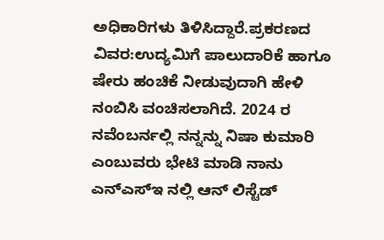ಅಧಿಕಾರಿಗಳು ತಿಳಿಸಿದ್ದಾರೆ.ಪ್ರಕರಣದ ವಿವರ:ಉದ್ಯಮಿಗೆ ಪಾಲುದಾರಿಕೆ ಹಾಗೂ ಷೇರು ಹಂಚಿಕೆ ನೀಡುವುದಾಗಿ ಹೇಳಿ ನಂಬಿಸಿ ವಂಚಿಸಲಾಗಿದೆ. 2024 ರ ನವೆಂಬರ್ನಲ್ಲಿ ನನ್ನನ್ನು ನಿಷಾ ಕುಮಾರಿ ಎಂಬುವರು ಭೇಟಿ ಮಾಡಿ ನಾನು ಎನ್ಎಸ್ಇ ನಲ್ಲಿ ಆನ್ ಲಿಸ್ಟೆಡ್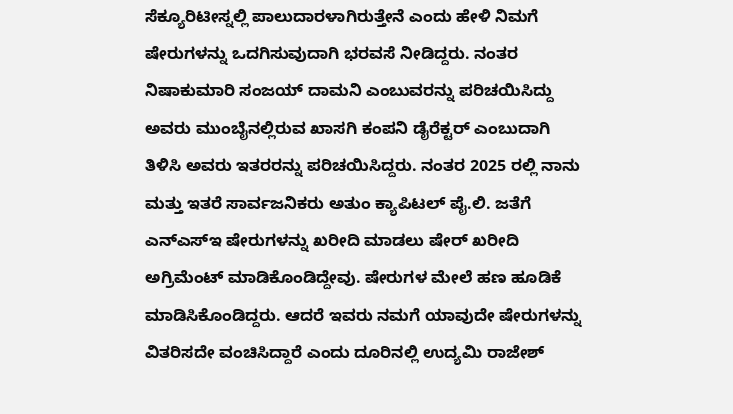ಸೆಕ್ಯೂರಿಟೀಸ್ನಲ್ಲಿ ಪಾಲುದಾರಳಾಗಿರುತ್ತೇನೆ ಎಂದು ಹೇಳಿ ನಿಮಗೆ ಷೇರುಗಳನ್ನು ಒದಗಿಸುವುದಾಗಿ ಭರವಸೆ ನೀಡಿದ್ದರು. ನಂತರ ನಿಷಾಕುಮಾರಿ ಸಂಜಯ್ ದಾಮನಿ ಎಂಬುವರನ್ನು ಪರಿಚಯಿಸಿದ್ದು ಅವರು ಮುಂಬೈನಲ್ಲಿರುವ ಖಾಸಗಿ ಕಂಪನಿ ಡೈರೆಕ್ಟರ್ ಎಂಬುದಾಗಿ ತಿಳಿಸಿ ಅವರು ಇತರರನ್ನು ಪರಿಚಯಿಸಿದ್ದರು. ನಂತರ 2025 ರಲ್ಲಿ ನಾನು ಮತ್ತು ಇತರೆ ಸಾರ್ವಜನಿಕರು ಅತುಂ ಕ್ಯಾಪಿಟಲ್ ಪೈ.ಲಿ. ಜತೆಗೆ ಎನ್ಎಸ್ಇ ಷೇರುಗಳನ್ನು ಖರೀದಿ ಮಾಡಲು ಷೇರ್ ಖರೀದಿ ಅಗ್ರಿಮೆಂಟ್ ಮಾಡಿಕೊಂಡಿದ್ದೇವು. ಷೇರುಗಳ ಮೇಲೆ ಹಣ ಹೂಡಿಕೆ ಮಾಡಿಸಿಕೊಂಡಿದ್ದರು. ಆದರೆ ಇವರು ನಮಗೆ ಯಾವುದೇ ಷೇರುಗಳನ್ನು ವಿತರಿಸದೇ ವಂಚಿಸಿದ್ದಾರೆ ಎಂದು ದೂರಿನಲ್ಲಿ ಉದ್ಯಮಿ ರಾಜೇಶ್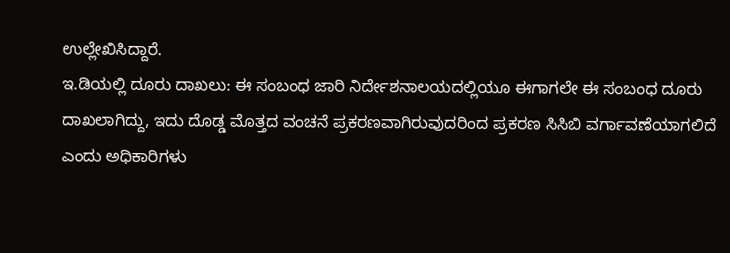ಉಲ್ಲೇಖಿಸಿದ್ದಾರೆ.
ಇ.ಡಿಯಲ್ಲಿ ದೂರು ದಾಖಲು: ಈ ಸಂಬಂಧ ಜಾರಿ ನಿರ್ದೇಶನಾಲಯದಲ್ಲಿಯೂ ಈಗಾಗಲೇ ಈ ಸಂಬಂಧ ದೂರು ದಾಖಲಾಗಿದ್ದು, ಇದು ದೊಡ್ಡ ಮೊತ್ತದ ವಂಚನೆ ಪ್ರಕರಣವಾಗಿರುವುದರಿಂದ ಪ್ರಕರಣ ಸಿಸಿಬಿ ವರ್ಗಾವಣೆಯಾಗಲಿದೆ ಎಂದು ಅಧಿಕಾರಿಗಳು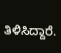ತಿಳಿಸಿದ್ದಾರೆ.